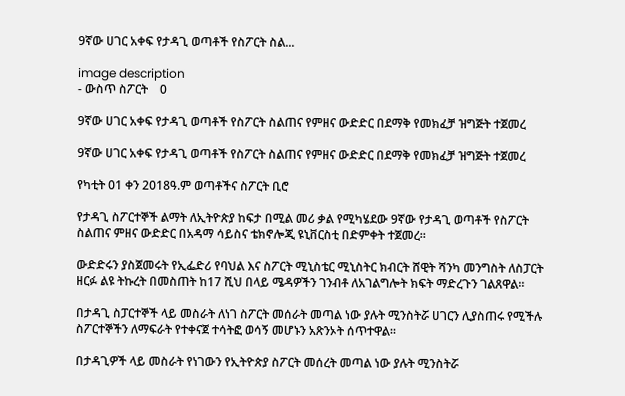9ኛው ሀገር አቀፍ የታዳጊ ወጣቶች የስፖርት ስል...

image description
- ውስጥ ስፖርት    0

9ኛው ሀገር አቀፍ የታዳጊ ወጣቶች የስፖርት ስልጠና የምዘና ውድድር በደማቅ የመክፈቻ ዝግጅት ተጀመረ

9ኛው ሀገር አቀፍ የታዳጊ ወጣቶች የስፖርት ስልጠና የምዘና ውድድር በደማቅ የመክፈቻ ዝግጅት ተጀመረ

የካቲት 01 ቀን 2018ዓ.ም ወጣቶችና ስፖርት ቢሮ

የታዳጊ ስፖርተኞች ልማት ለኢትዮጵያ ከፍታ በሚል መሪ ቃል የሚካሄደው 9ኛው የታዳጊ ወጣቶች የስፖርት ስልጠና ምዘና ውድድር በአዳማ ሳይስና ቴክኖሎጂ ዩኒቨርስቲ በድምቀት ተጀመረ።

ውድድሩን ያስጀመሩት የኢፌድሪ የባህል እና ስፖርት ሚኒስቴር ሚኒስትር ክብርት ሸዊት ሻንካ መንግስት ለስፓርት ዘርፉ ልዩ ትኩረት በመስጠት ከ17 ሺህ በላይ ሜዳዎችን ገንብቶ ለአገልግሎት ክፍት ማድረጉን ገልጸዋል።

በታዳጊ ስፓርተኞች ላይ መስራት ለነገ ስፖርት መሰራት መጣል ነው ያሉት ሚንስትሯ ሀገርን ሊያስጠሩ የሚችሉ ስፖርተኞችን ለማፍራት የተቀናጀ ተሳትፎ ወሳኝ መሆኑን አጽንኦት ሰጥተዋል።

በታዳጊዎች ላይ መስራት የነገውን የኢትዮጵያ ስፖርት መሰረት መጣል ነው ያሉት ሚንስትሯ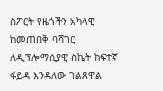ስፖርት የዜጎችን አካላዊ ከመጠበቅ ባሻገር ለዲፕሎማሲያዊ ስኬት ከፍተኛ ፋይዳ እንዳለው ገልጸዋል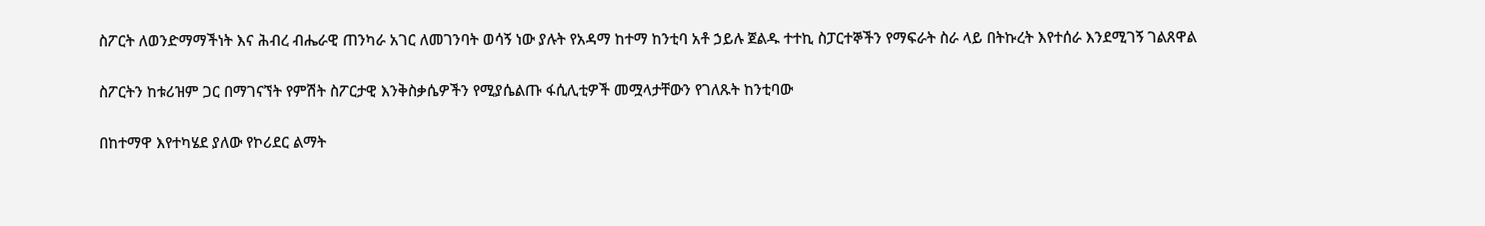ስፖርት ለወንድማማችነት እና ሕብረ ብሔራዊ ጠንካራ አገር ለመገንባት ወሳኝ ነው ያሉት የአዳማ ከተማ ከንቲባ አቶ ኃይሉ ጀልዱ ተተኪ ስፓርተኞችን የማፍራት ስራ ላይ በትኩረት እየተሰራ እንደሚገኝ ገልጸዋል

ስፖርትን ከቱሪዝም ጋር በማገናኘት የምሽት ስፖርታዊ እንቅስቃሴዎችን የሚያሴልጡ ፋሲሊቲዎች መሟላታቸውን የገለጹት ከንቲባው

በከተማዋ እየተካሄደ ያለው የኮሪደር ልማት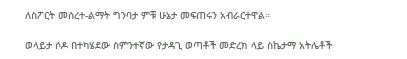ለስፖርት መሰረተ-ልማት ግንባታ ምቹ ሁኔታ መፍጠሩን አብራርተዋል።

ወላይታ ሶዶ በተካሄደው ስምንተኛው የታዳጊ ወጣቶች መድረክ ላይ ስኬታማ አትሌቶች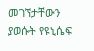መገኘታቸውን ያወሱት የዩኒሴፍ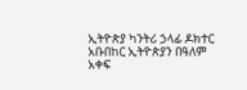ኢትዮጵያ ካንትሪ ኃላፊ ዶክተር አቡበከር ኢትዮጵያን በዓለም አቀፍ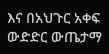እና በአህጉር አቀፍ ውድድር ውጤታማ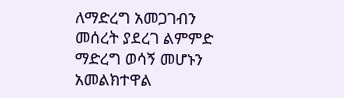ለማድረግ አመጋገብን መሰረት ያደረገ ልምምድ ማድረግ ወሳኝ መሆኑን አመልክተዋል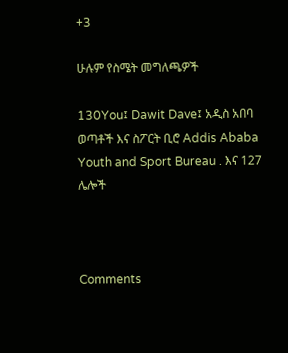+3

ሁሉም የስሜት መግለጫዎች

130You፤ Dawit Dave፤ አዲስ አበባ ወጣቶች እና ስፖርት ቢሮ Addis Ababa Youth and Sport Bureau . እና 127 ሌሎች



Comments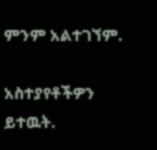ምንም አልተገኘም.

አስተያየቶችዎን ይተዉት.